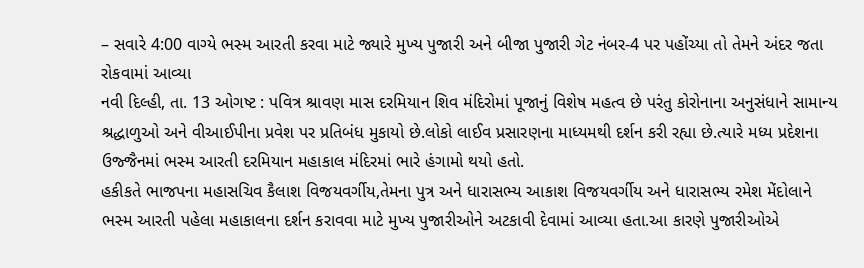– સવારે 4:00 વાગ્યે ભસ્મ આરતી કરવા માટે જ્યારે મુખ્ય પુજારી અને બીજા પુજારી ગેટ નંબર-4 પર પહોંચ્યા તો તેમને અંદર જતા રોકવામાં આવ્યા
નવી દિલ્હી, તા. 13 ઓગષ્ટ : પવિત્ર શ્રાવણ માસ દરમિયાન શિવ મંદિરોમાં પૂજાનું વિશેષ મહત્વ છે પરંતુ કોરોનાના અનુસંધાને સામાન્ય શ્રદ્ધાળુઓ અને વીઆઈપીના પ્રવેશ પર પ્રતિબંધ મુકાયો છે.લોકો લાઈવ પ્રસારણના માધ્યમથી દર્શન કરી રહ્યા છે.ત્યારે મધ્ય પ્રદેશના ઉજ્જૈનમાં ભસ્મ આરતી દરમિયાન મહાકાલ મંદિરમાં ભારે હંગામો થયો હતો.
હકીકતે ભાજપના મહાસચિવ કૈલાશ વિજયવર્ગીય,તેમના પુત્ર અને ધારાસભ્ય આકાશ વિજયવર્ગીય અને ધારાસભ્ય રમેશ મેંદોલાને ભસ્મ આરતી પહેલા મહાકાલના દર્શન કરાવવા માટે મુખ્ય પુજારીઓને અટકાવી દેવામાં આવ્યા હતા.આ કારણે પુજારીઓએ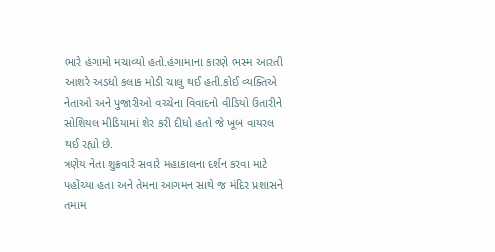ભારે હંગામો મચાવ્યો હતો.હંગામાના કારણે ભસ્મ આરતી આશરે અડધો કલાક મોડી ચાલુ થઈ હતી.કોઈ વ્યક્તિએ નેતાઓ અને પુજારીઓ વચ્ચેના વિવાદનો વીડિયો ઉતારીને સોશિયલ મીડિયામાં શેર કરી દીધો હતો જે ખૂબ વાયરલ થઈ રહ્યો છે.
ત્રણેય નેતા શુક્રવારે સવારે મહાકાલના દર્શન કરવા માટે પહોંચ્યા હતા અને તેમના આગમન સાથે જ મંદિર પ્રશાસને તમામ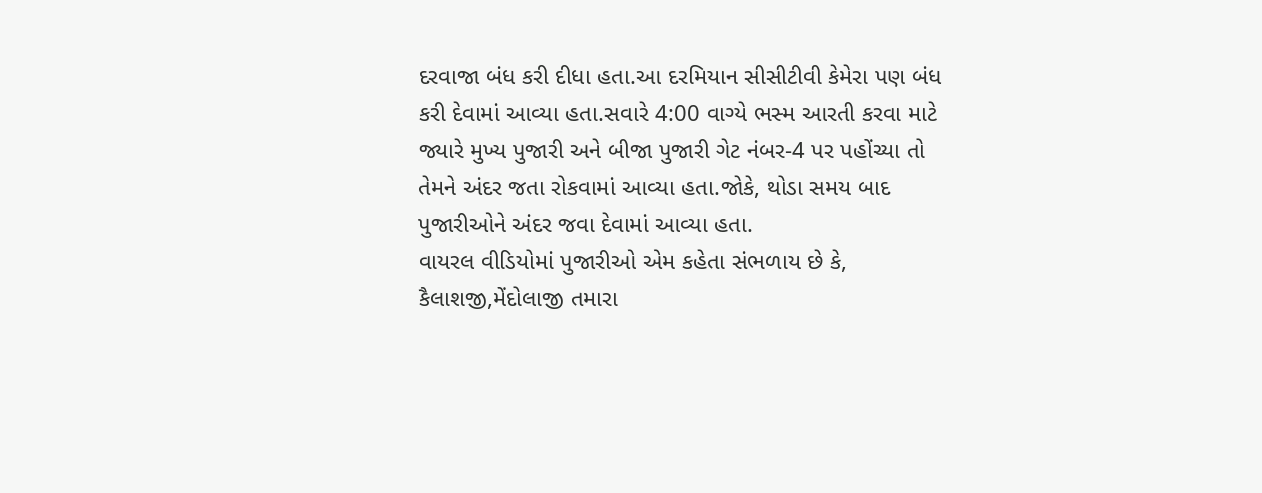દરવાજા બંધ કરી દીધા હતા.આ દરમિયાન સીસીટીવી કેમેરા પણ બંધ કરી દેવામાં આવ્યા હતા.સવારે 4:00 વાગ્યે ભસ્મ આરતી કરવા માટે જ્યારે મુખ્ય પુજારી અને બીજા પુજારી ગેટ નંબર-4 પર પહોંચ્યા તો તેમને અંદર જતા રોકવામાં આવ્યા હતા.જોકે, થોડા સમય બાદ પુજારીઓને અંદર જવા દેવામાં આવ્યા હતા.
વાયરલ વીડિયોમાં પુજારીઓ એમ કહેતા સંભળાય છે કે, કૈલાશજી,મેંદોલાજી તમારા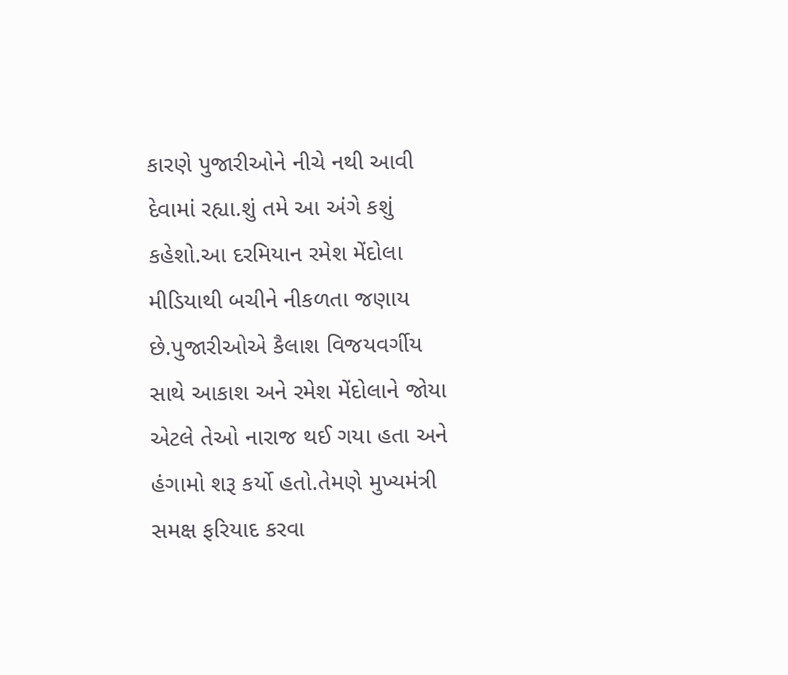કારણે પુજારીઓને નીચે નથી આવી દેવામાં રહ્યા.શું તમે આ અંગે કશું કહેશો.આ દરમિયાન રમેશ મેંદોલા મીડિયાથી બચીને નીકળતા જણાય છે.પુજારીઓએ કૈલાશ વિજયવર્ગીય સાથે આકાશ અને રમેશ મેંદોલાને જોયા એટલે તેઓ નારાજ થઈ ગયા હતા અને હંગામો શરૂ કર્યો હતો.તેમણે મુખ્યમંત્રી સમક્ષ ફરિયાદ કરવા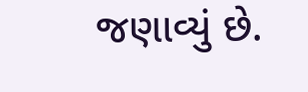જણાવ્યું છે.